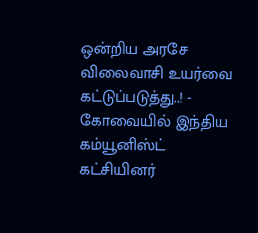ஒன்றிய அரசே விலைவாசி உயர்வை கட்டுப்படுத்து..! - கோவையில் இந்திய கம்யூனிஸ்ட் கட்சியினர்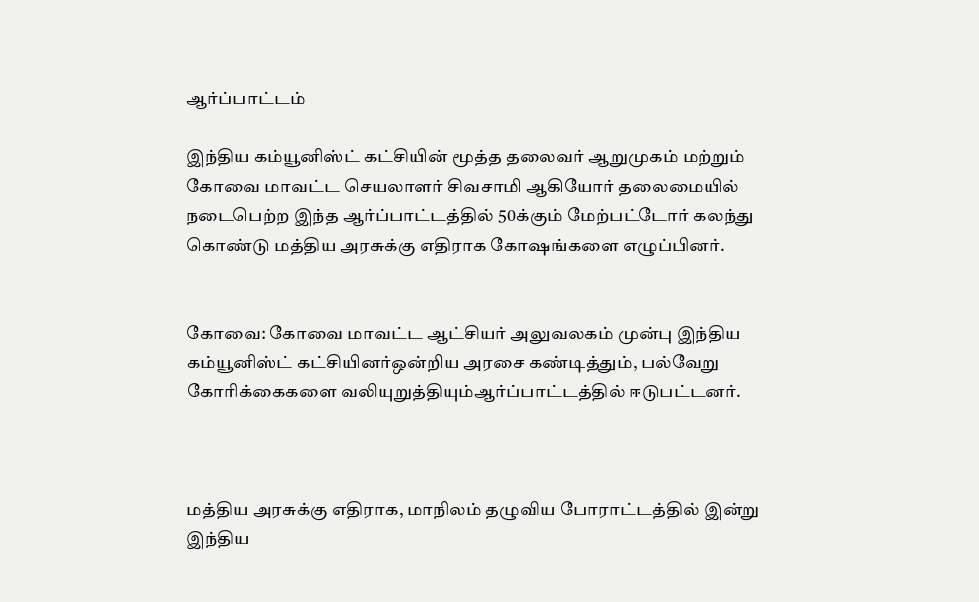ஆர்ப்பாட்டம்

இந்திய கம்யூனிஸ்ட் கட்சியின் மூத்த தலைவர் ஆறுமுகம் மற்றும் கோவை மாவட்ட செயலாளர் சிவசாமி ஆகியோர் தலைமையில் நடைபெற்ற இந்த ஆர்ப்பாட்டத்தில் 50க்கும் மேற்பட்டோர் கலந்து கொண்டு மத்திய அரசுக்கு எதிராக கோஷங்களை எழுப்பினர்.


கோவை: கோவை மாவட்ட ஆட்சியர் அலுவலகம் முன்பு இந்திய கம்யூனிஸ்ட் கட்சியினர்ஒன்றிய அரசை கண்டித்தும், பல்வேறு கோரிக்கைகளை வலியுறுத்தியும்ஆர்ப்பாட்டத்தில் ஈடுபட்டனர்.



மத்திய அரசுக்கு எதிராக, மாநிலம் தழுவிய போராட்டத்தில் இன்று இந்திய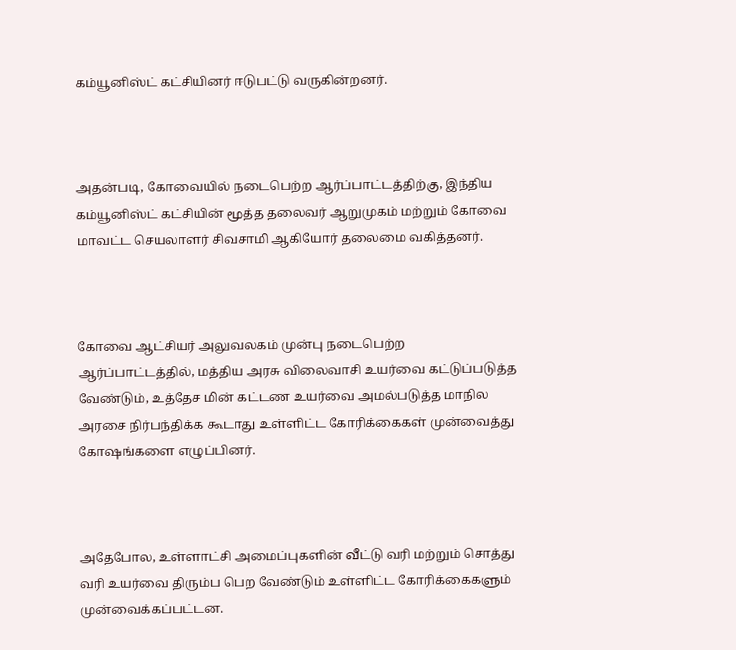கம்யூனிஸ்ட் கட்சியினர் ஈடுபட்டு வருகின்றனர்.



அதன்படி, கோவையில் நடைபெற்ற ஆர்ப்பாட்டத்திற்கு, இந்திய கம்யூனிஸ்ட் கட்சியின் மூத்த தலைவர் ஆறுமுகம் மற்றும் கோவை மாவட்ட செயலாளர் சிவசாமி ஆகியோர் தலைமை வகித்தனர்.



கோவை ஆட்சியர் அலுவலகம் முன்பு நடைபெற்ற ஆர்ப்பாட்டத்தில், மத்திய அரசு விலைவாசி உயர்வை கட்டுப்படுத்த வேண்டும், உத்தேச மின் கட்டண உயர்வை அமல்படுத்த மாநில அரசை நிர்பந்திக்க கூடாது உள்ளிட்ட கோரிக்கைகள் முன்வைத்து கோஷங்களை எழுப்பினர்.



அதேபோல, உள்ளாட்சி அமைப்புகளின் வீட்டு வரி மற்றும் சொத்து வரி உயர்வை திரும்ப பெற வேண்டும் உள்ளிட்ட கோரிக்கைகளும் முன்வைக்கப்பட்டன.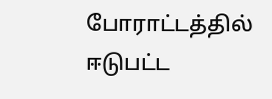போராட்டத்தில் ஈடுபட்ட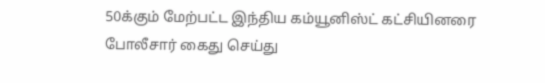50க்கும் மேற்பட்ட இந்திய கம்யூனிஸ்ட் கட்சியினரை போலீசார் கைது செய்து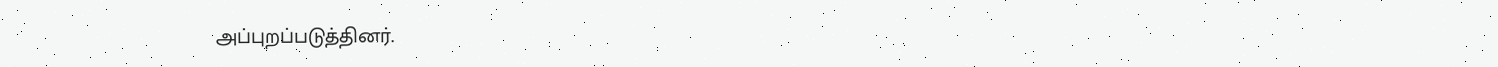அப்புறப்படுத்தினர்.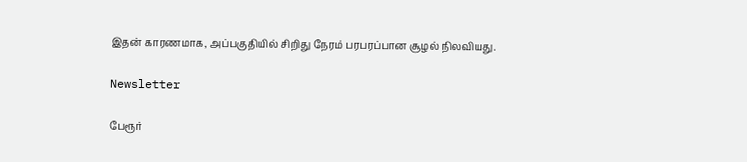இதன் காரணமாக, அப்பகுதியில் சிறிது நேரம் பரபரப்பான சூழல் நிலவியது.

Newsletter

பேரூர்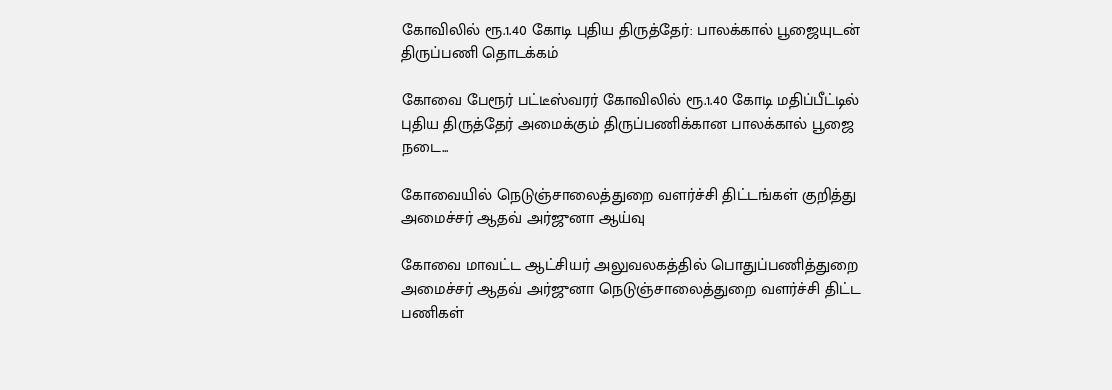கோவிலில் ரூ.1.40 கோடி புதிய திருத்தேர்: பாலக்கால் பூஜையுடன் திருப்பணி தொடக்கம்

கோவை பேரூர் பட்டீஸ்வரர் கோவிலில் ரூ.1.40 கோடி மதிப்பீட்டில் புதிய திருத்தேர் அமைக்கும் திருப்பணிக்கான பாலக்கால் பூஜை நடை...

கோவையில் நெடுஞ்சாலைத்துறை வளர்ச்சி திட்டங்கள் குறித்து அமைச்சர் ஆதவ் அர்ஜுனா ஆய்வு

கோவை மாவட்ட ஆட்சியர் அலுவலகத்தில் பொதுப்பணித்துறை அமைச்சர் ஆதவ் அர்ஜுனா நெடுஞ்சாலைத்துறை வளர்ச்சி திட்ட பணிகள்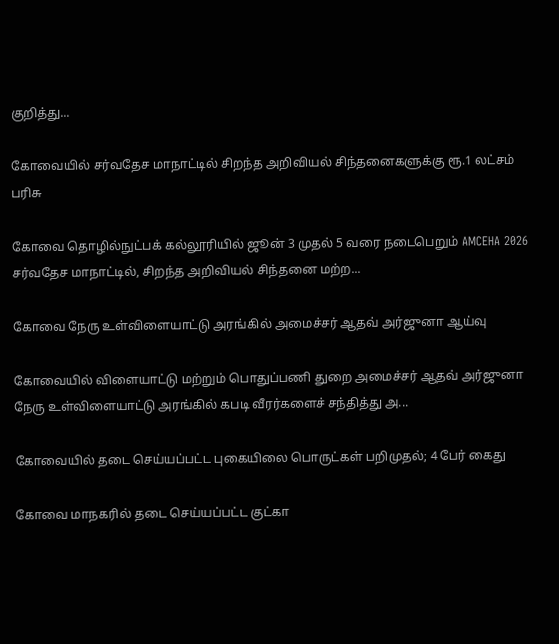குறித்து...

கோவையில் சர்வதேச மாநாட்டில் சிறந்த அறிவியல் சிந்தனைகளுக்கு ரூ.1 லட்சம் பரிசு

கோவை தொழில்நுட்பக் கல்லூரியில் ஜூன் 3 முதல் 5 வரை நடைபெறும் AMCEHA 2026 சர்வதேச மாநாட்டில், சிறந்த அறிவியல் சிந்தனை மற்ற...

கோவை நேரு உள்விளையாட்டு அரங்கில் அமைச்சர் ஆதவ் அர்ஜுனா ஆய்வு

கோவையில் விளையாட்டு மற்றும் பொதுப்பணி துறை அமைச்சர் ஆதவ் அர்ஜுனா நேரு உள்விளையாட்டு அரங்கில் கபடி வீரர்களைச் சந்தித்து அ...

கோவையில் தடை செய்யப்பட்ட புகையிலை பொருட்கள் பறிமுதல்; 4 பேர் கைது

கோவை மாநகரில் தடை செய்யப்பட்ட குட்கா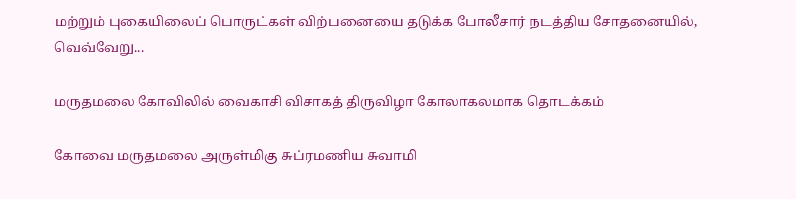மற்றும் புகையிலைப் பொருட்கள் விற்பனையை தடுக்க போலீசார் நடத்திய சோதனையில், வெவ்வேறு...

மருதமலை கோவிலில் வைகாசி விசாகத் திருவிழா கோலாகலமாக தொடக்கம்

கோவை மருதமலை அருள்மிகு சுப்ரமணிய சுவாமி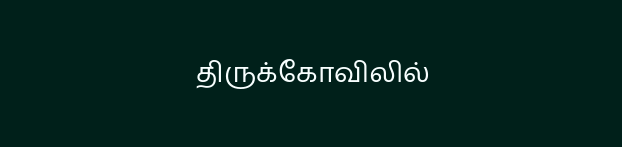திருக்கோவிலில்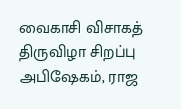வைகாசி விசாகத் திருவிழா சிறப்பு அபிஷேகம், ராஜ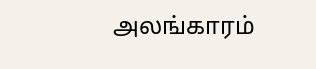அலங்காரம்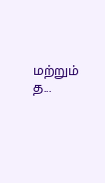மற்றும் த...